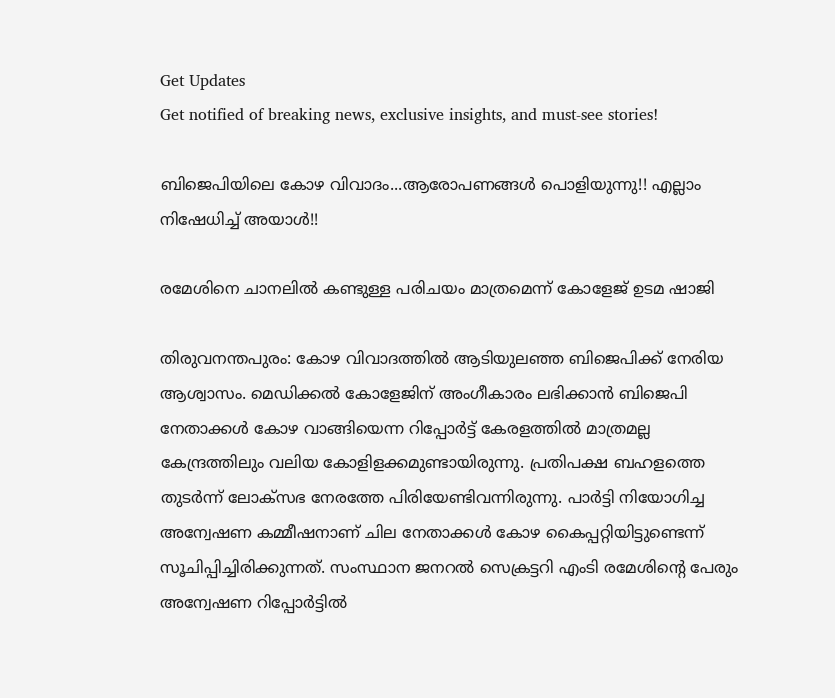Get Updates
Get notified of breaking news, exclusive insights, and must-see stories!

ബിജെപിയിലെ കോഴ വിവാദം...ആരോപണങ്ങള്‍ പൊളിയുന്നു!! എല്ലാം നിഷേധിച്ച് അയാള്‍!!

രമേശിനെ ചാനലില്‍ കണ്ടുള്ള പരിചയം മാത്രമെന്ന് കോളേജ് ഉടമ ഷാജി

തിരുവനന്തപുരം: കോഴ വിവാദത്തില്‍ ആടിയുലഞ്ഞ ബിജെപിക്ക് നേരിയ ആശ്വാസം. മെഡിക്കല്‍ കോളേജിന് അംഗീകാരം ലഭിക്കാന്‍ ബിജെപി നേതാക്കള്‍ കോഴ വാങ്ങിയെന്ന റിപ്പോര്‍ട്ട് കേരളത്തില്‍ മാത്രമല്ല കേന്ദ്രത്തിലും വലിയ കോളിളക്കമുണ്ടായിരുന്നു. പ്രതിപക്ഷ ബഹളത്തെ തുടര്‍ന്ന് ലോക്‌സഭ നേരത്തേ പിരിയേണ്ടിവന്നിരുന്നു. പാര്‍ട്ടി നിയോഗിച്ച അന്വേഷണ കമ്മീഷനാണ് ചില നേതാക്കള്‍ കോഴ കൈപ്പറ്റിയിട്ടുണ്ടെന്ന് സൂചിപ്പിച്ചിരിക്കുന്നത്. സംസ്ഥാന ജനറല്‍ സെക്രട്ടറി എംടി രമേശിന്റെ പേരും അന്വേഷണ റിപ്പോര്‍ട്ടില്‍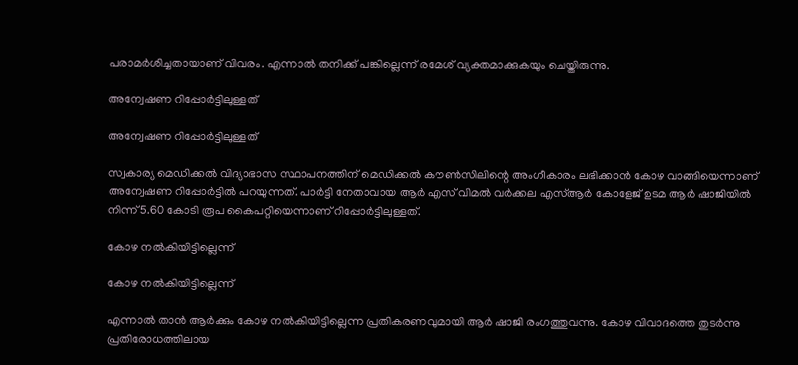പരാമര്‍ശിച്ചതായാണ് വിവരം. എന്നാല്‍ തനിക്ക് പങ്കില്ലെന്ന് രമേശ് വ്യക്തമാക്കുകയും ചെയ്തിരുന്നു.

അന്വേഷണ റിപ്പോര്‍ട്ടിലുള്ളത്

അന്വേഷണ റിപ്പോര്‍ട്ടിലുള്ളത്

സ്വകാര്യ മെഡിക്കല്‍ വിദ്യാഭാസ സ്ഥാപനത്തിന് മെഡിക്കല്‍ കൗണ്‍സിലിന്റെ അംഗീകാരം ലഭിക്കാന്‍ കോഴ വാങ്ങിയെന്നാണ് അന്വേഷണ റിപ്പോര്‍ട്ടില്‍ പറയുന്നത്. പാര്‍ട്ടി നേതാവായ ആര്‍ എസ് വിമല്‍ വര്‍ക്കല എസ്ആര്‍ കോളേജ് ഉടമ ആര്‍ ഷാജിയില്‍ നിന്ന് 5.60 കോടി രൂപ കൈപറ്റിയെന്നാണ് റിപ്പോര്‍ട്ടിലുള്ളത്.

കോഴ നല്‍കിയിട്ടില്ലെന്ന്

കോഴ നല്‍കിയിട്ടില്ലെന്ന്

എന്നാല്‍ താന്‍ ആര്‍ക്കും കോഴ നല്‍കിയിട്ടില്ലെന്ന പ്രതികരണവുമായി ആര്‍ ഷാജി രംഗത്തുവന്നു. കോഴ വിവാദത്തെ തുടര്‍ന്നു പ്രതിരോധത്തിലായ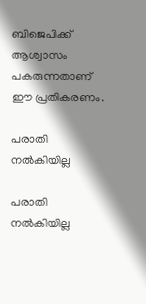ബിജെപിക്ക് ആശ്വാസം പകരുന്നതാണ് ഈ പ്രതികരണം.

പരാതി നല്‍കിയില്ല

പരാതി നല്‍കിയില്ല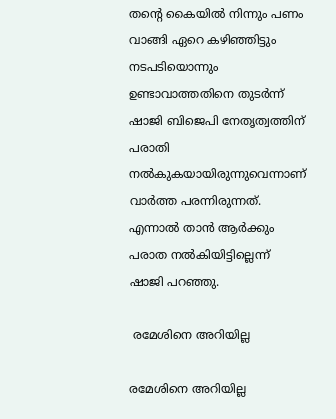തന്റെ കൈയില്‍ നിന്നും പണം വാങ്ങി ഏറെ കഴിഞ്ഞിട്ടും നടപടിയൊന്നും ഉണ്ടാവാത്തതിനെ തുടര്‍ന്ന് ഷാജി ബിജെപി നേതൃത്വത്തിന് പരാതി നല്‍കുകയായിരുന്നുവെന്നാണ് വാര്‍ത്ത പരന്നിരുന്നത്. എന്നാല്‍ താന്‍ ആര്‍ക്കും പരാത നല്‍കിയിട്ടില്ലെന്ന് ഷാജി പറഞ്ഞു.

 രമേശിനെ അറിയില്ല

രമേശിനെ അറിയില്ല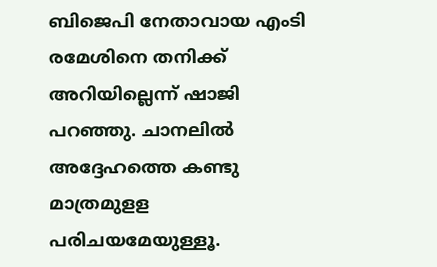ബിജെപി നേതാവായ എംടി രമേശിനെ തനിക്ക് അറിയില്ലെന്ന് ഷാജി പറഞ്ഞു. ചാനലില്‍ അദ്ദേഹത്തെ കണ്ടു മാത്രമുളള പരിചയമേയുള്ളൂ.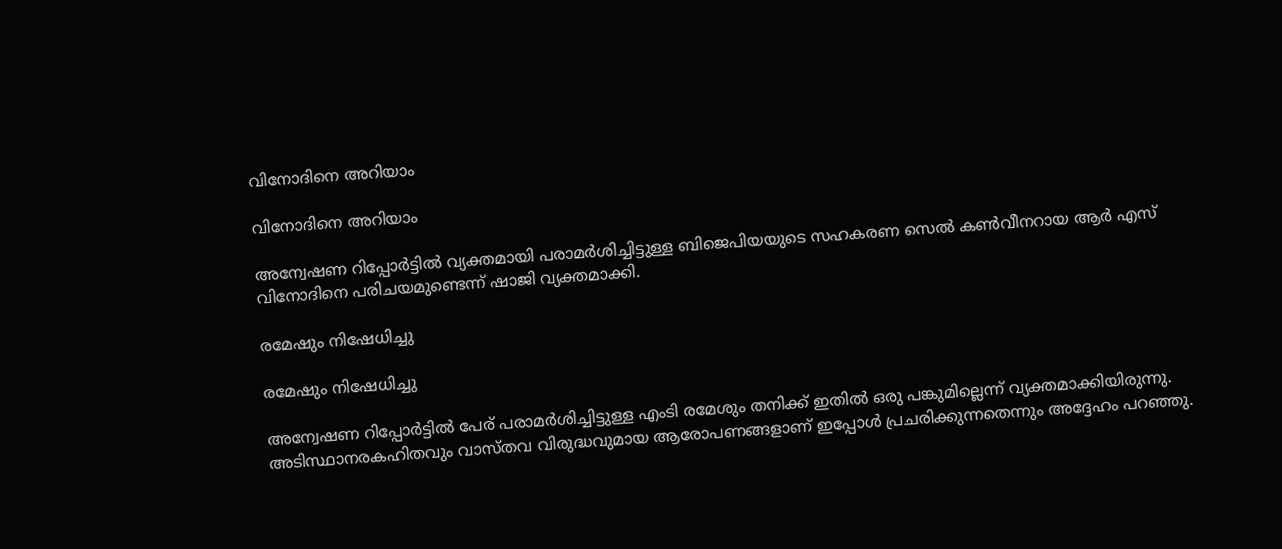വിനോദിനെ അറിയാം

വിനോദിനെ അറിയാം

അന്വേഷണ റിപ്പോര്‍ട്ടില്‍ വ്യക്തമായി പരാമര്‍ശിച്ചിട്ടുള്ള ബിജെപിയയുടെ സഹകരണ സെല്‍ കണ്‍വീനറായ ആര്‍ എസ് വിനോദിനെ പരിചയമുണ്ടെന്ന് ഷാജി വ്യക്തമാക്കി.

രമേഷും നിഷേധിച്ചു

രമേഷും നിഷേധിച്ചു

അന്വേഷണ റിപ്പോര്‍ട്ടില്‍ പേര് പരാമര്‍ശിച്ചിട്ടുള്ള എംടി രമേശും തനിക്ക് ഇതില്‍ ഒരു പങ്കുമില്ലെന്ന് വ്യക്തമാക്കിയിരുന്നു. അടിസ്ഥാനരകഹിതവും വാസ്തവ വിരുദ്ധവുമായ ആരോപണങ്ങളാണ് ഇപ്പോള്‍ പ്രചരിക്കുന്നതെന്നും അദ്ദേഹം പറഞ്ഞു.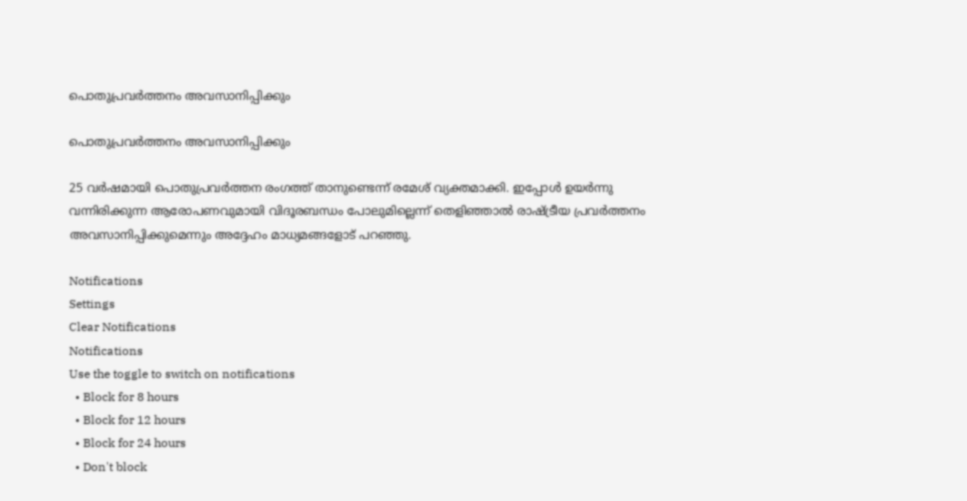പൊതുപ്രവര്‍ത്തനം അവസാനിപ്പിക്കും

പൊതുപ്രവര്‍ത്തനം അവസാനിപ്പിക്കും

25 വര്‍ഷമായി പൊതുപ്രവര്‍ത്തന രംഗത്ത് താനുണ്ടെന്ന് രമേശ് വ്യക്തമാക്കി. ഇപ്പോള്‍ ഉയര്‍ന്നു വന്നിരിക്കുന്ന ആരോപണവുമായി വിദൂരബന്ധം പോലുമില്ലെന്ന് തെളിഞ്ഞാല്‍ രാഷ്ട്രീയ പ്രവര്‍ത്തനം അവസാനിപ്പിക്കുമെന്നും അദ്ദേഹം മാധ്യമങ്ങളോട് പറഞ്ഞു.

Notifications
Settings
Clear Notifications
Notifications
Use the toggle to switch on notifications
  • Block for 8 hours
  • Block for 12 hours
  • Block for 24 hours
  • Don't block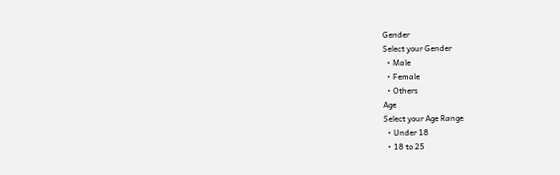Gender
Select your Gender
  • Male
  • Female
  • Others
Age
Select your Age Range
  • Under 18
  • 18 to 25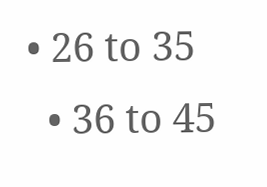• 26 to 35
  • 36 to 45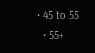• 45 to 55
  • 55+